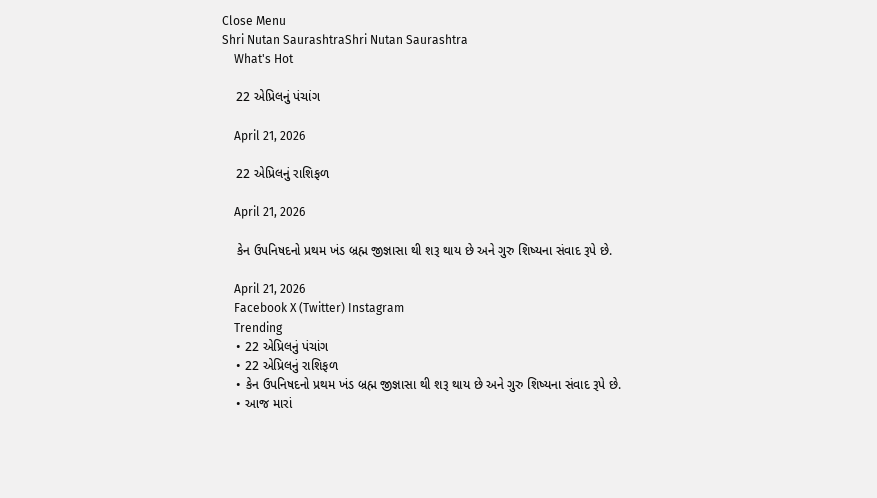Close Menu
Shri Nutan SaurashtraShri Nutan Saurashtra
    What's Hot

    22 એપ્રિલનું પંચાંગ

    April 21, 2026

    22 એપ્રિલનું રાશિફળ

    April 21, 2026

    કેન ઉપનિષદનો પ્રથમ ખંડ બ્રહ્મ જીજ્ઞાસા થી શરૂ થાય છે અને ગુરુ શિષ્યના સંવાદ રૂપે છે.

    April 21, 2026
    Facebook X (Twitter) Instagram
    Trending
    • 22 એપ્રિલનું પંચાંગ
    • 22 એપ્રિલનું રાશિફળ
    • કેન ઉપનિષદનો પ્રથમ ખંડ બ્રહ્મ જીજ્ઞાસા થી શરૂ થાય છે અને ગુરુ શિષ્યના સંવાદ રૂપે છે.
    • આજ મારાં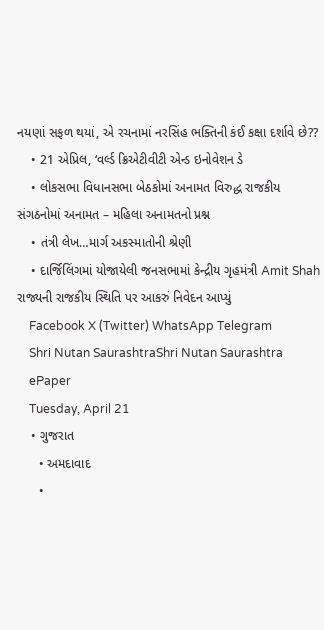નયણાં સફળ થયાં, એ રચનામાં નરસિંહ ભક્તિની કંઈ કક્ષા દર્શાવે છે??
    • 21 એપ્રિલ, ‘વર્લ્ડ ક્રિએટીવીટી એન્ડ ઇનોવેશન ડે
    • લોકસભા વિધાનસભા બેઠકોમાં અનામત વિરુદ્ધ રાજકીય સંગઠનોમાં અનામત – મહિલા અનામતનો પ્રશ્ન
    • તંત્રી લેખ…માર્ગ અકસ્માતોની શ્રેણી
    • દાર્જિલિંગમાં યોજાયેલી જનસભામાં કેન્દ્રીય ગૃહમંત્રી Amit Shah રાજ્યની રાજકીય સ્થિતિ પર આકરું નિવેદન આપ્યું
    Facebook X (Twitter) WhatsApp Telegram
    Shri Nutan SaurashtraShri Nutan Saurashtra
    ePaper
    Tuesday, April 21
    • ગુજરાત
      • અમદાવાદ
      •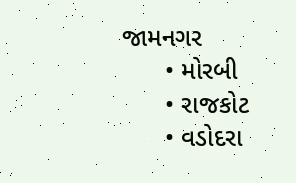જામનગર
      • મોરબી
      • રાજકોટ
      • વડોદરા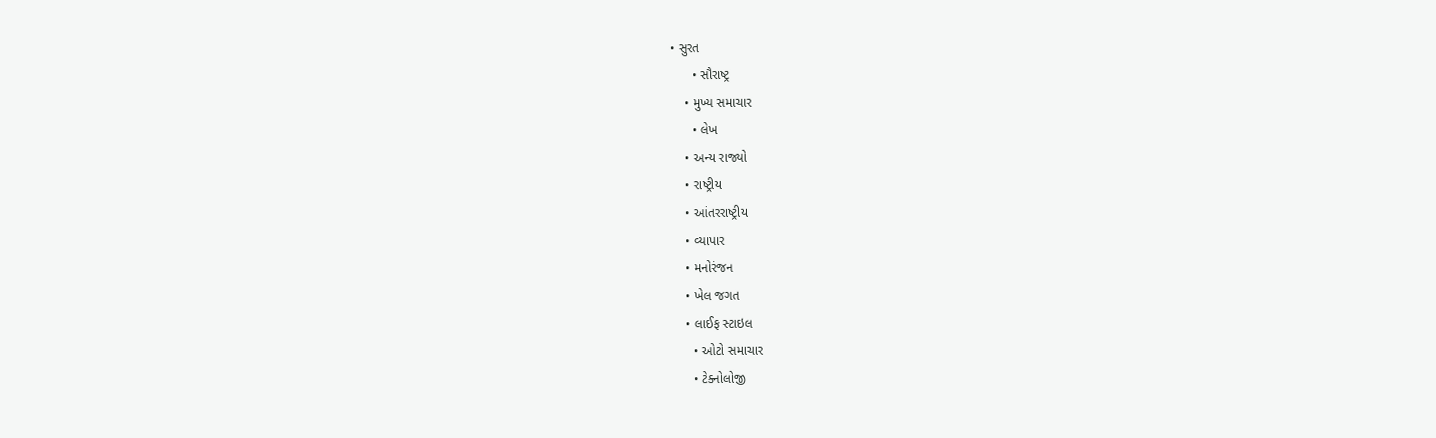• સુરત
      • સૌરાષ્ટ્ર
    • મુખ્ય સમાચાર
      • લેખ
    • અન્ય રાજ્યો
    • રાષ્ટ્રીય
    • આંતરરાષ્ટ્રીય
    • વ્યાપાર
    • મનોરંજન
    • ખેલ જગત
    • લાઈફ સ્ટાઇલ
      • ઓટો સમાચાર
      • ટેક્નોલોજી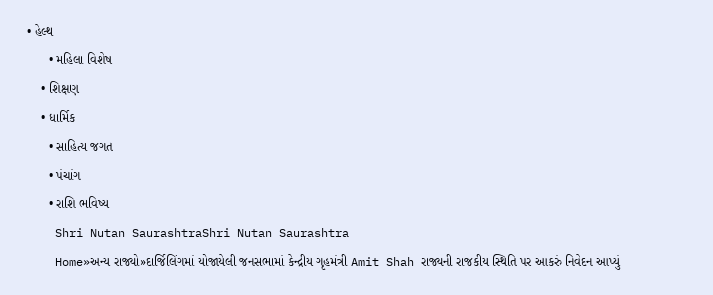• હેલ્થ
      • મહિલા વિશેષ
    • શિક્ષણ
    • ધાર્મિક
      • સાહિત્ય જગત
      • પંચાંગ
      • રાશિ ભવિષ્ય
    Shri Nutan SaurashtraShri Nutan Saurashtra
    Home»અન્ય રાજ્યો»દાર્જિલિંગમાં યોજાયેલી જનસભામાં કેન્દ્રીય ગૃહમંત્રી Amit Shah રાજ્યની રાજકીય સ્થિતિ પર આકરું નિવેદન આપ્યું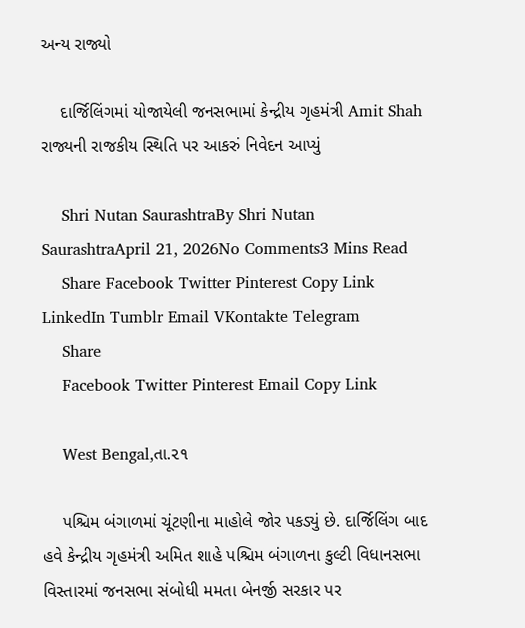અન્ય રાજ્યો

    દાર્જિલિંગમાં યોજાયેલી જનસભામાં કેન્દ્રીય ગૃહમંત્રી Amit Shah રાજ્યની રાજકીય સ્થિતિ પર આકરું નિવેદન આપ્યું

    Shri Nutan SaurashtraBy Shri Nutan SaurashtraApril 21, 2026No Comments3 Mins Read
    Share Facebook Twitter Pinterest Copy Link LinkedIn Tumblr Email VKontakte Telegram
    Share
    Facebook Twitter Pinterest Email Copy Link

    West Bengal,તા.૨૧

    પશ્ચિમ બંગાળમાં ચૂંટણીના માહોલે જોર પકડ્યું છે. દાર્જિલિંગ બાદ હવે કેન્દ્રીય ગૃહમંત્રી અમિત શાહે પશ્ચિમ બંગાળના કુલ્ટી વિધાનસભા વિસ્તારમાં જનસભા સંબોધી મમતા બેનર્જી સરકાર પર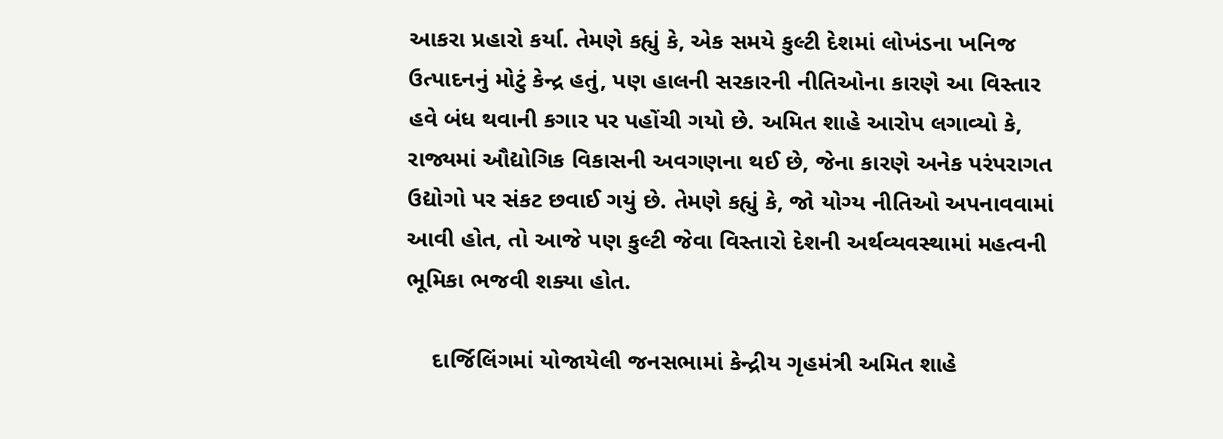આકરા પ્રહારો કર્યા. તેમણે કહ્યું કે, એક સમયે કુલ્ટી દેશમાં લોખંડના ખનિજ ઉત્પાદનનું મોટું કેન્દ્ર હતું, પણ હાલની સરકારની નીતિઓના કારણે આ વિસ્તાર હવે બંધ થવાની કગાર પર પહોંચી ગયો છે. અમિત શાહે આરોપ લગાવ્યો કે, રાજ્યમાં ઔદ્યોગિક વિકાસની અવગણના થઈ છે, જેના કારણે અનેક પરંપરાગત ઉદ્યોગો પર સંકટ છવાઈ ગયું છે. તેમણે કહ્યું કે, જો યોગ્ય નીતિઓ અપનાવવામાં આવી હોત, તો આજે પણ કુલ્ટી જેવા વિસ્તારો દેશની અર્થવ્યવસ્થામાં મહત્વની ભૂમિકા ભજવી શક્યા હોત.

    દાર્જિલિંગમાં યોજાયેલી જનસભામાં કેન્દ્રીય ગૃહમંત્રી અમિત શાહે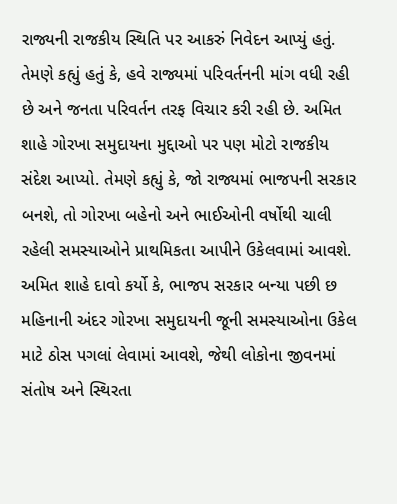રાજ્યની રાજકીય સ્થિતિ પર આકરું નિવેદન આપ્યું હતું. તેમણે કહ્યું હતું કે, હવે રાજ્યમાં પરિવર્તનની માંગ વધી રહી છે અને જનતા પરિવર્તન તરફ વિચાર કરી રહી છે. અમિત શાહે ગોરખા સમુદાયના મુદ્દાઓ પર પણ મોટો રાજકીય સંદેશ આપ્યો. તેમણે કહ્યું કે, જો રાજ્યમાં ભાજપની સરકાર બનશે, તો ગોરખા બહેનો અને ભાઈઓની વર્ષોથી ચાલી રહેલી સમસ્યાઓને પ્રાથમિકતા આપીને ઉકેલવામાં આવશે. અમિત શાહે દાવો કર્યો કે, ભાજપ સરકાર બન્યા પછી છ મહિનાની અંદર ગોરખા સમુદાયની જૂની સમસ્યાઓના ઉકેલ માટે ઠોસ પગલાં લેવામાં આવશે, જેથી લોકોના જીવનમાં સંતોષ અને સ્થિરતા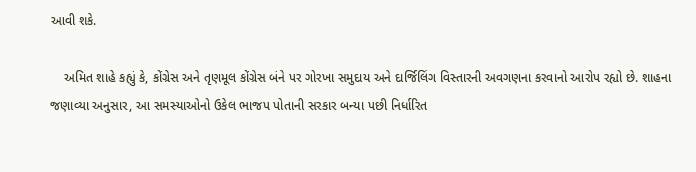આવી શકે.

    અમિત શાહે કહ્યું કે, કોંગ્રેસ અને તૃણમૂલ કોંગ્રેસ બંને પર ગોરખા સમુદાય અને દાર્જિલિંગ વિસ્તારની અવગણના કરવાનો આરોપ રહ્યો છે. શાહના જણાવ્યા અનુસાર, આ સમસ્યાઓનો ઉકેલ ભાજપ પોતાની સરકાર બન્યા પછી નિર્ધારિત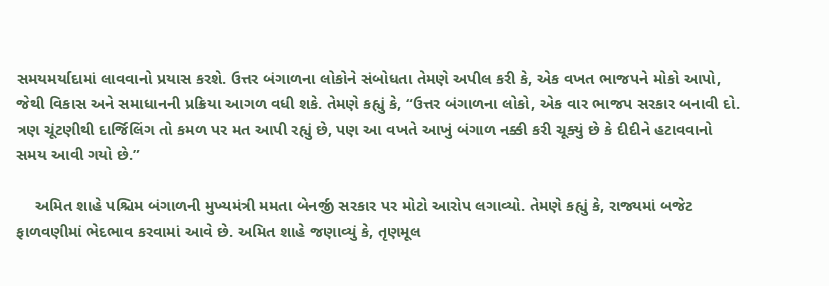સમયમર્યાદામાં લાવવાનો પ્રયાસ કરશે. ઉત્તર બંગાળના લોકોને સંબોધતા તેમણે અપીલ કરી કે, એક વખત ભાજપને મોકો આપો, જેથી વિકાસ અને સમાધાનની પ્રક્રિયા આગળ વધી શકે. તેમણે કહ્યું કે, “ઉત્તર બંગાળના લોકો, એક વાર ભાજપ સરકાર બનાવી દો. ત્રણ ચૂંટણીથી દાર્જિલિંગ તો કમળ પર મત આપી રહ્યું છે, પણ આ વખતે આખું બંગાળ નક્કી કરી ચૂક્યું છે કે દીદીને હટાવવાનો સમય આવી ગયો છે.”

    અમિત શાહે પશ્ચિમ બંગાળની મુખ્યમંત્રી મમતા બેનર્જી સરકાર પર મોટો આરોપ લગાવ્યો. તેમણે કહ્યું કે, રાજ્યમાં બજેટ ફાળવણીમાં ભેદભાવ કરવામાં આવે છે. અમિત શાહે જણાવ્યું કે, તૃણમૂલ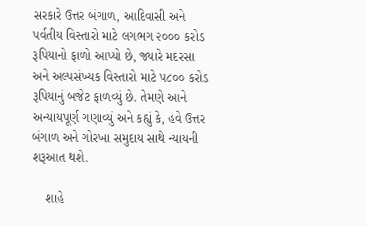સરકારે ઉત્તર બંગાળ, આદિવાસી અને પર્વતીય વિસ્તારો માટે લગભગ ૨૦૦૦ કરોડ રૂપિયાનો ફાળો આપ્યો છે, જ્યારે મદરસા અને અલ્પસંખ્યક વિસ્તારો માટે ૫૮૦૦ કરોડ રૂપિયાનું બજેટ ફાળવ્યું છે. તેમણે આને અન્યાયપૂર્ણ ગણાવ્યું અને કહ્યું કે, હવે ઉત્તર બંગાળ અને ગોરખા સમુદાય સાથે ન્યાયની શરૂઆત થશે.

    શાહે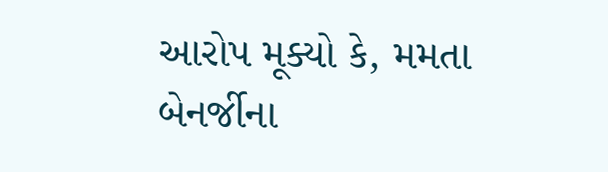આરોપ મૂક્યો કે, મમતા બેનર્જીના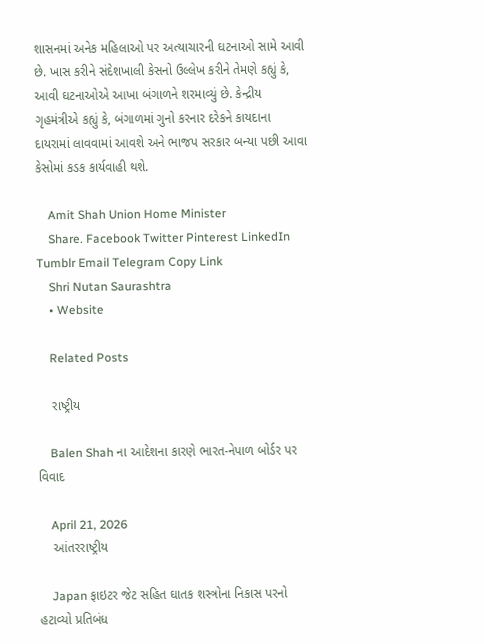શાસનમાં અનેક મહિલાઓ પર અત્યાચારની ઘટનાઓ સામે આવી છે. ખાસ કરીને સંદેશખાલી કેસનો ઉલ્લેખ કરીને તેમણે કહ્યું કે, આવી ઘટનાઓએ આખા બંગાળને શરમાવ્યું છે. કેન્દ્રીય ગૃહમંત્રીએ કહ્યું કે, બંગાળમાં ગુનો કરનાર દરેકને કાયદાના દાયરામાં લાવવામાં આવશે અને ભાજપ સરકાર બન્યા પછી આવા કેસોમાં કડક કાર્યવાહી થશે.

    Amit Shah Union Home Minister
    Share. Facebook Twitter Pinterest LinkedIn Tumblr Email Telegram Copy Link
    Shri Nutan Saurashtra
    • Website

    Related Posts

    રાષ્ટ્રીય

    Balen Shah ના આદેશના કારણે ભારત-નેપાળ બોર્ડર પર વિવાદ

    April 21, 2026
    આંતરરાષ્ટ્રીય

    Japan ફાઇટર જેટ સહિત ઘાતક શસ્ત્રોના નિકાસ પરનો હટાવ્યો પ્રતિબંધ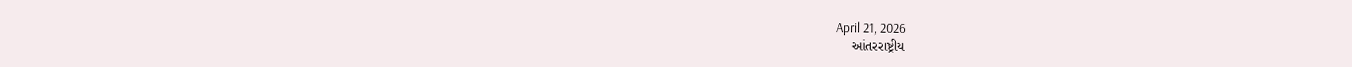April 21, 2026
    આંતરરાષ્ટ્રીય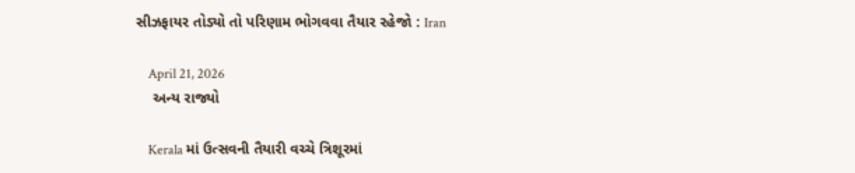સીઝફાયર તોડ્યો તો પરિણામ ભોગવવા તૈયાર રહેજો : Iran

    April 21, 2026
    અન્ય રાજ્યો

    Kerala માં ઉત્સવની તૈયારી વચ્ચે ત્રિશૂરમાં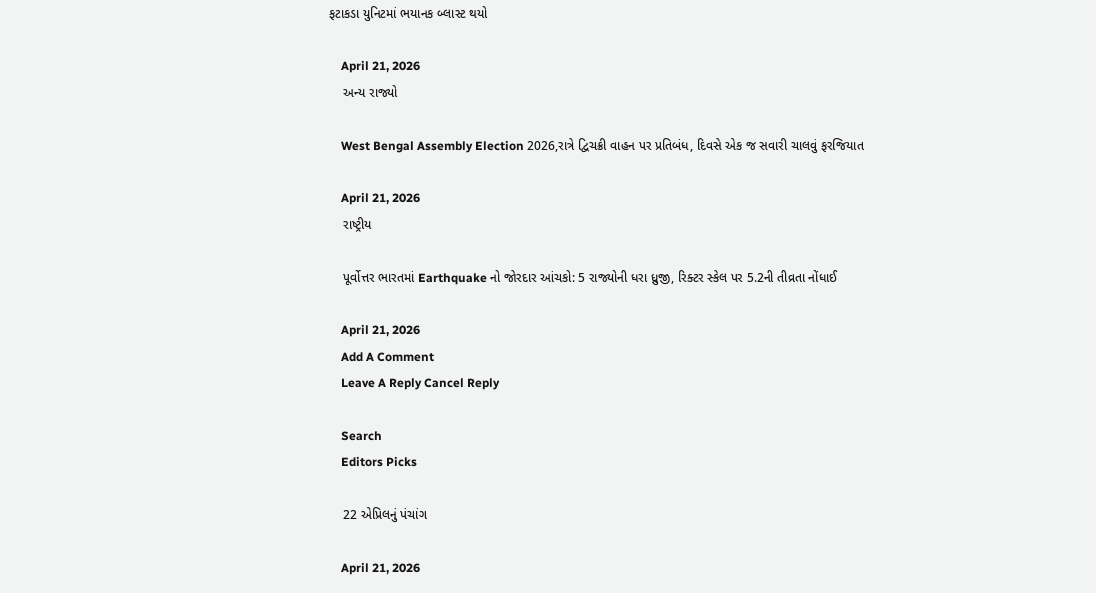ફટાકડા યુનિટમાં ભયાનક બ્લાસ્ટ થયો

    April 21, 2026
    અન્ય રાજ્યો

    West Bengal Assembly Election 2026,રાત્રે દ્વિચક્રી વાહન પર પ્રતિબંધ, દિવસે એક જ સવારી ચાલવું ફરજિયાત

    April 21, 2026
    રાષ્ટ્રીય

    પૂર્વોત્તર ભારતમાં Earthquake નો જોરદાર આંચકો: 5 રાજ્યોની ધરા ધ્રુજી, રિક્ટર સ્કેલ પર 5.2ની તીવ્રતા નોંધાઈ

    April 21, 2026
    Add A Comment
    Leave A Reply Cancel Reply

    Search
    Editors Picks

    22 એપ્રિલનું પંચાંગ

    April 21, 2026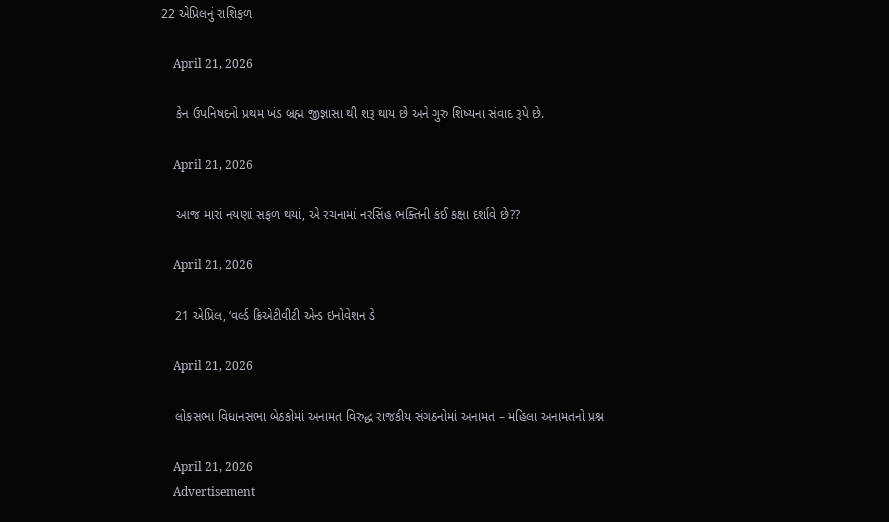22 એપ્રિલનું રાશિફળ

    April 21, 2026

    કેન ઉપનિષદનો પ્રથમ ખંડ બ્રહ્મ જીજ્ઞાસા થી શરૂ થાય છે અને ગુરુ શિષ્યના સંવાદ રૂપે છે.

    April 21, 2026

    આજ મારાં નયણાં સફળ થયાં, એ રચનામાં નરસિંહ ભક્તિની કંઈ કક્ષા દર્શાવે છે??

    April 21, 2026

    21 એપ્રિલ, ‘વર્લ્ડ ક્રિએટીવીટી એન્ડ ઇનોવેશન ડે

    April 21, 2026

    લોકસભા વિધાનસભા બેઠકોમાં અનામત વિરુદ્ધ રાજકીય સંગઠનોમાં અનામત – મહિલા અનામતનો પ્રશ્ન

    April 21, 2026
    Advertisement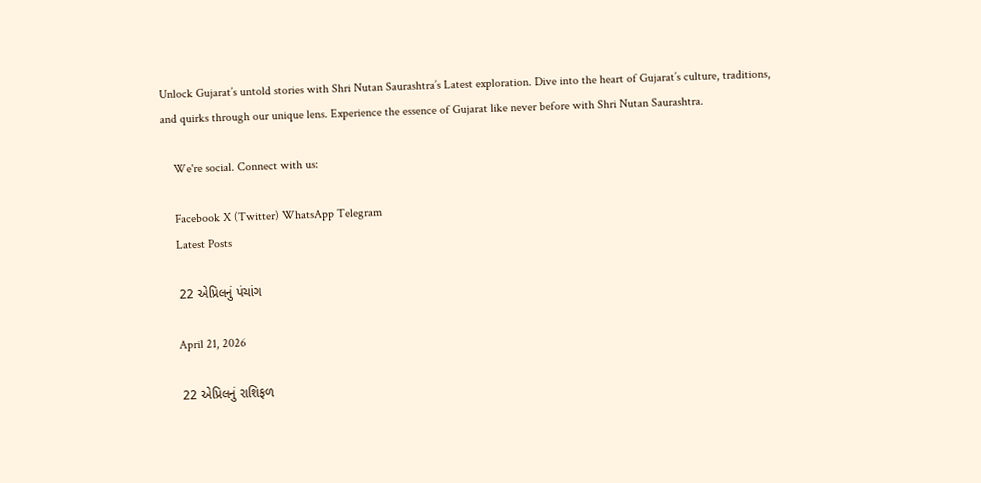Unlock Gujarat’s untold stories with Shri Nutan Saurashtra’s Latest exploration. Dive into the heart of Gujarat’s culture, traditions, and quirks through our unique lens. Experience the essence of Gujarat like never before with Shri Nutan Saurashtra.

    We're social. Connect with us:

    Facebook X (Twitter) WhatsApp Telegram
    Latest Posts

    22 એપ્રિલનું પંચાંગ

    April 21, 2026

    22 એપ્રિલનું રાશિફળ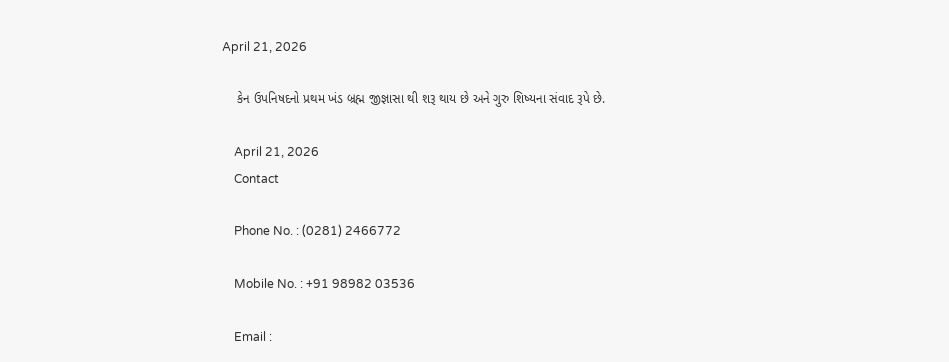April 21, 2026

    કેન ઉપનિષદનો પ્રથમ ખંડ બ્રહ્મ જીજ્ઞાસા થી શરૂ થાય છે અને ગુરુ શિષ્યના સંવાદ રૂપે છે.

    April 21, 2026
    Contact

    Phone No. : (0281) 2466772

    Mobile No. : +91 98982 03536

    Email :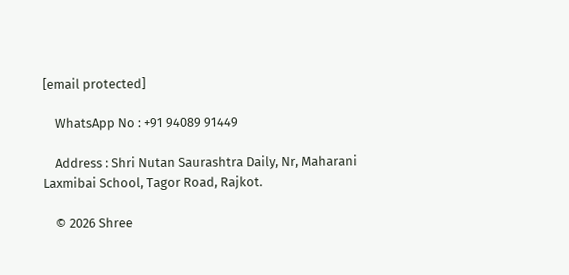[email protected]

    WhatsApp No : +91 94089 91449

    Address : Shri Nutan Saurashtra Daily, Nr, Maharani Laxmibai School, Tagor Road, Rajkot.

    © 2026 Shree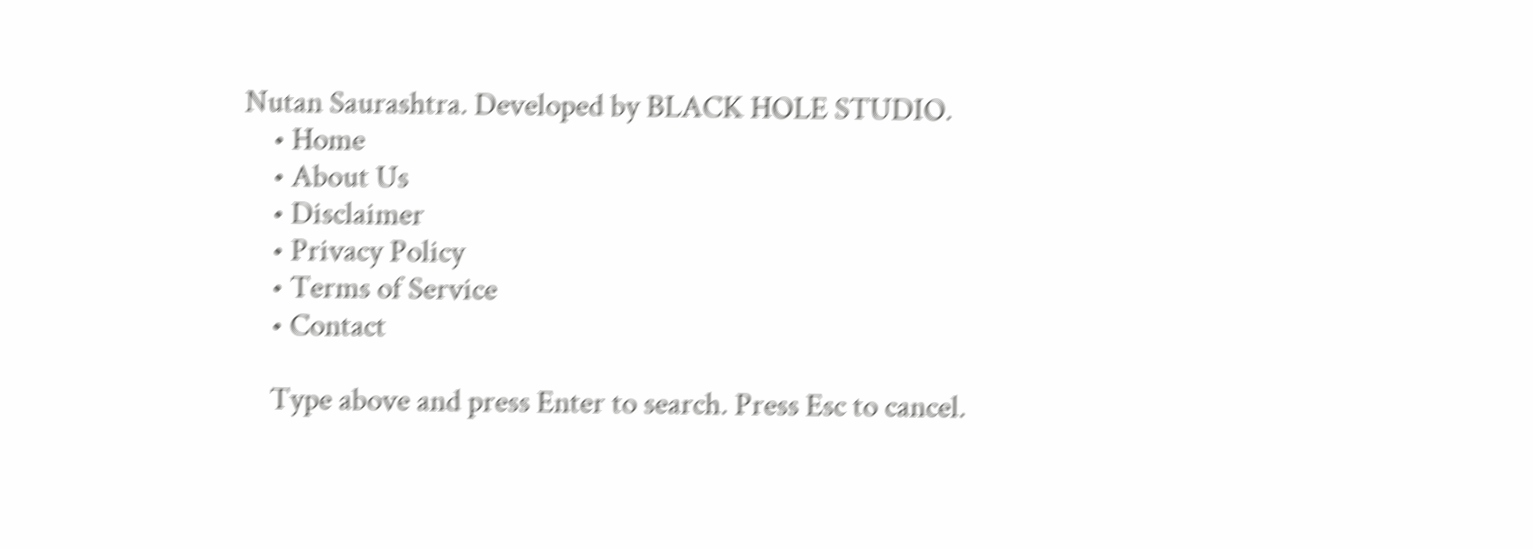Nutan Saurashtra. Developed by BLACK HOLE STUDIO.
    • Home
    • About Us
    • Disclaimer
    • Privacy Policy
    • Terms of Service
    • Contact

    Type above and press Enter to search. Press Esc to cancel.